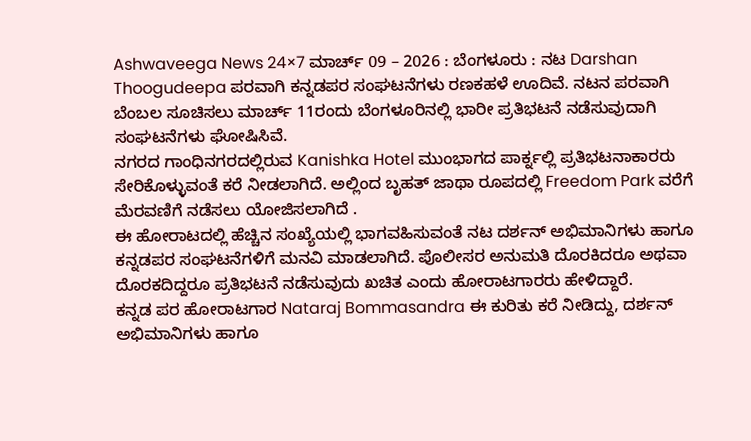Ashwaveega News 24×7 ಮಾರ್ಚ್ 09 – 2026 : ಬೆಂಗಳೂರು : ನಟ Darshan Thoogudeepa ಪರವಾಗಿ ಕನ್ನಡಪರ ಸಂಘಟನೆಗಳು ರಣಕಹಳೆ ಊದಿವೆ. ನಟನ ಪರವಾಗಿ ಬೆಂಬಲ ಸೂಚಿಸಲು ಮಾರ್ಚ್ 11ರಂದು ಬೆಂಗಳೂರಿನಲ್ಲಿ ಭಾರೀ ಪ್ರತಿಭಟನೆ ನಡೆಸುವುದಾಗಿ ಸಂಘಟನೆಗಳು ಘೋಷಿಸಿವೆ.
ನಗರದ ಗಾಂಧಿನಗರದಲ್ಲಿರುವ Kanishka Hotel ಮುಂಭಾಗದ ಪಾರ್ಕ್ನಲ್ಲಿ ಪ್ರತಿಭಟನಾಕಾರರು ಸೇರಿಕೊಳ್ಳುವಂತೆ ಕರೆ ನೀಡಲಾಗಿದೆ. ಅಲ್ಲಿಂದ ಬೃಹತ್ ಜಾಥಾ ರೂಪದಲ್ಲಿ Freedom Park ವರೆಗೆ ಮೆರವಣಿಗೆ ನಡೆಸಲು ಯೋಜಿಸಲಾಗಿದೆ .
ಈ ಹೋರಾಟದಲ್ಲಿ ಹೆಚ್ಚಿನ ಸಂಖ್ಯೆಯಲ್ಲಿ ಭಾಗವಹಿಸುವಂತೆ ನಟ ದರ್ಶನ್ ಅಭಿಮಾನಿಗಳು ಹಾಗೂ ಕನ್ನಡಪರ ಸಂಘಟನೆಗಳಿಗೆ ಮನವಿ ಮಾಡಲಾಗಿದೆ. ಪೊಲೀಸರ ಅನುಮತಿ ದೊರಕಿದರೂ ಅಥವಾ ದೊರಕದಿದ್ದರೂ ಪ್ರತಿಭಟನೆ ನಡೆಸುವುದು ಖಚಿತ ಎಂದು ಹೋರಾಟಗಾರರು ಹೇಳಿದ್ದಾರೆ.
ಕನ್ನಡ ಪರ ಹೋರಾಟಗಾರ Nataraj Bommasandra ಈ ಕುರಿತು ಕರೆ ನೀಡಿದ್ದು, ದರ್ಶನ್ ಅಭಿಮಾನಿಗಳು ಹಾಗೂ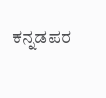ಕನ್ನಡಪರ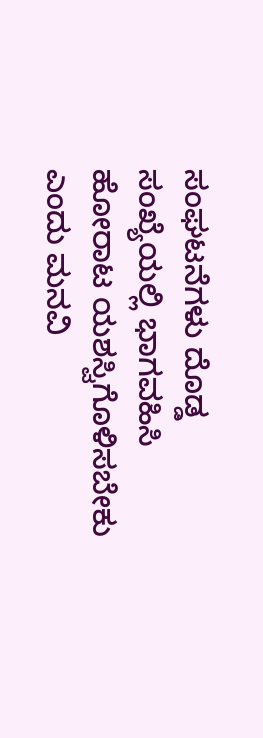ಸಂಘಟನೆಗಳು ದೊಡ್ಡ ಸಂಖ್ಯೆಯಲ್ಲಿ ಭಾಗವಹಿಸಿ ಹೋರಾಟ ಯಶಸ್ವಿಗೊಳಿಸಬೇಕು ಎಂದು ಮನವಿ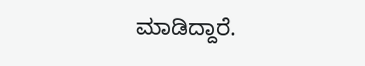ಮಾಡಿದ್ದಾರೆ.